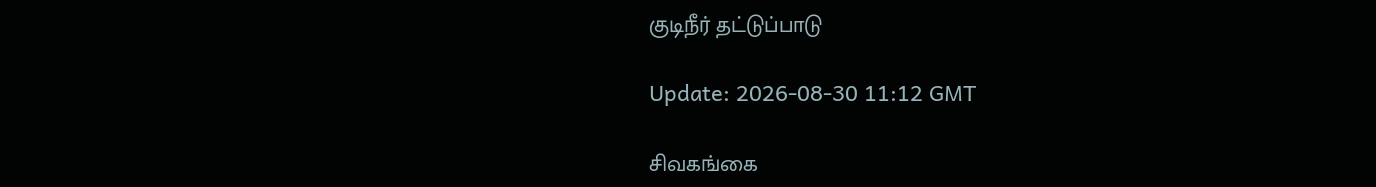குடிநீர் தட்டுப்பாடு

Update: 2026-08-30 11:12 GMT

சிவகங்கை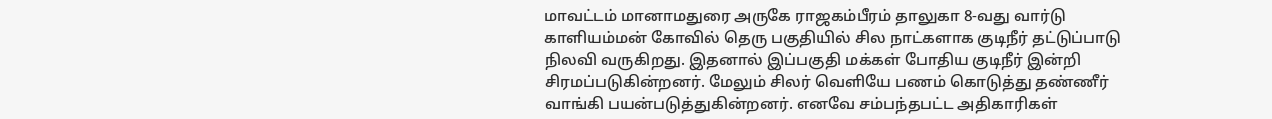மாவட்டம் மானாமதுரை அருகே ராஜகம்பீரம் தாலுகா 8-வது வார்டு காளியம்மன் கோவில் தெரு பகுதியில் சில நாட்களாக குடிநீர் தட்டுப்பாடு நிலவி வருகிறது. இதனால் இப்பகுதி மக்கள் போதிய குடிநீர் இன்றி சிரமப்படுகின்றனர். மேலும் சிலர் வெளியே பணம் கொடுத்து தண்ணீர் வாங்கி பயன்படுத்துகின்றனர். எனவே சம்பந்தபட்ட அதிகாரிகள்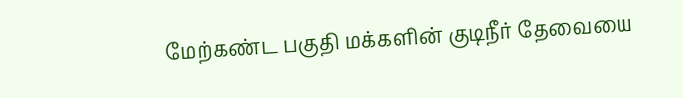மேற்கண்ட பகுதி மக்களின் குடிநீர் தேவையை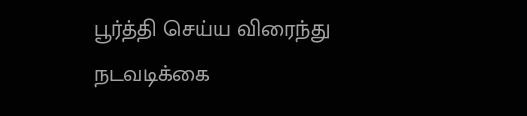பூர்த்தி செய்ய விரைந்து நடவடிக்கை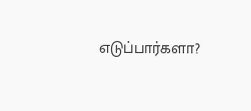எடுப்பார்களா?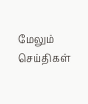மேலும் செய்திகள்